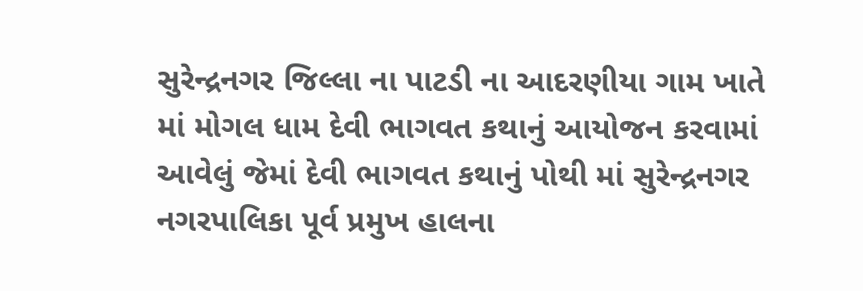સુરેન્દ્રનગર જિલ્લા ના પાટડી ના આદરણીયા ગામ ખાતે માં મોગલ ધામ દેવી ભાગવત કથાનું આયોજન કરવામાં આવેલું જેમાં દેવી ભાગવત કથાનું પોથી માં સુરેન્દ્રનગર નગરપાલિકા પૂર્વ પ્રમુખ હાલના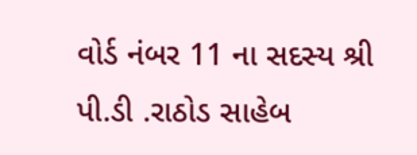વોર્ડ નંબર 11 ના સદસ્ય શ્રી પી.ડી .રાઠોડ સાહેબ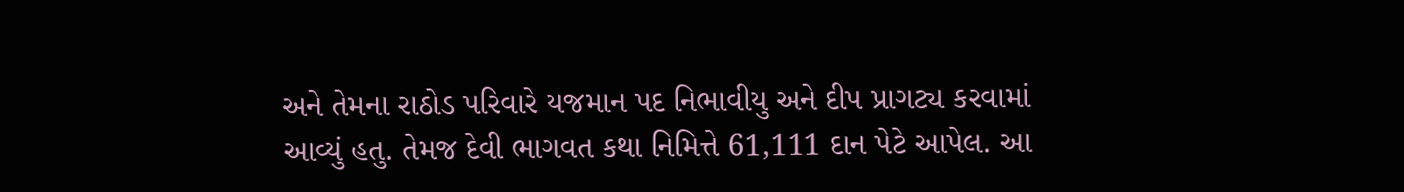અને તેમના રાઠોડ પરિવારે યજમાન પદ નિભાવીયુ અને દીપ પ્રાગટ્ય કરવામાં આવ્યું હતુ. તેમજ દેવી ભાગવત કથા નિમિત્તે 61,111 દાન પેટે આપેલ. આ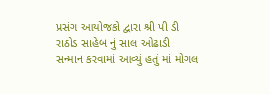પ્રસંગ આયોજકો દ્વારા શ્રી પી ડી રાઠોડ સાહેબ નું સાલ ઓઢાડી સન્માન કરવામાં આવ્યું હતું માં મોગલ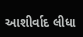આશીર્વાદ લીધા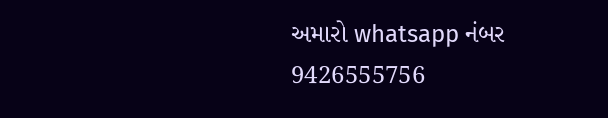અમારો whatsapp નંબર
9426555756